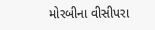મોરબીના વીસીપરા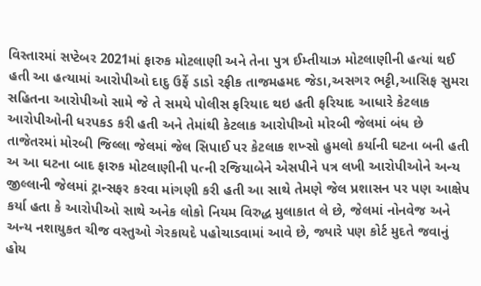વિસ્તારમાં સપ્ટેબર 2021માં ફારુક મોટલાણી અને તેના પુત્ર ઈમ્તીયાઝ મોટલાણીની હત્યાં થઈ હતી આ હત્યામાં આરોપીઓ દાદુ ઉર્ફે ડાડો રફીક તાજમહમદ જેડા,અસગર ભટ્ટી,આસિફ સુમરા સહિતના આરોપીઓ સામે જે તે સમયે પોલીસ ફરિયાદ થઇ હતી ફરિયાદ આધારે કેટલાક આરોપીઓની ધરપકડ કરી હતી અને તેમાંથી કેટલાક આરોપીઓ મોરબી જેલમાં બંધ છે તાજેતરમાં મોરબી જિલ્લા જેલમાં જેલ સિપાઈ પર કેટલાક શખ્સો હુમલો કર્યાની ઘટના બની હતી અ આ ઘટના બાદ ફારુક મોટલાણીની પત્ની રજિયાબેને એસપીને પત્ર લખી આરોપીઓને અન્ય જીલ્લાની જેલમાં ટ્રાન્સફર કરવા માંગણી કરી હતી આ સાથે તેમણે જેલ પ્રશાસન પર પણ આક્ષેપ કર્યા હતા કે આરોપીઓ સાથે અનેક લોકો નિયમ વિરુદ્ધ મુલાકાત લે છે, જેલમાં નોનવેજ અને અન્ય નશાયુકત ચીજ વસ્તુઓ ગેરકાયદે પહોચાડવામાં આવે છે, જ્યારે પણ કોર્ટ મુદતે જવાનું હોય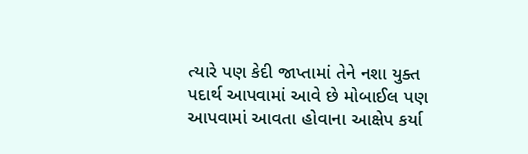ત્યારે પણ કેદી જાપ્તામાં તેને નશા યુક્ત પદાર્થ આપવામાં આવે છે મોબાઈલ પણ આપવામાં આવતા હોવાના આક્ષેપ કર્યા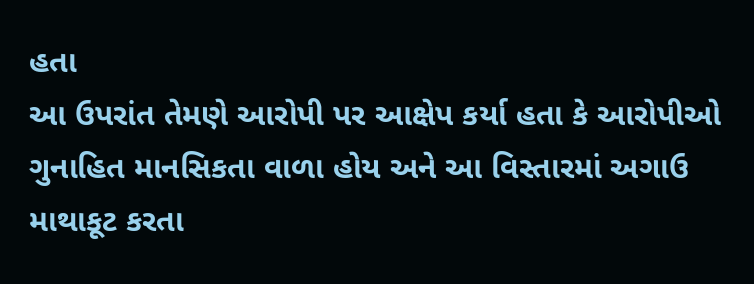હતા
આ ઉપરાંત તેમણે આરોપી પર આક્ષેપ કર્યા હતા કે આરોપીઓ ગુનાહિત માનસિકતા વાળા હોય અને આ વિસ્તારમાં અગાઉ માથાકૂટ કરતા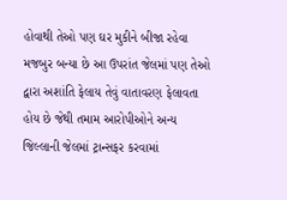હોવાથી તેઓ પણ ઘર મુકીને બીજા રહેવા મજબુર બન્યા છે આ ઉપરાંત જેલમાં પણ તેઓ દ્વારા અશાંતિ ફેલાય તેવું વાતાવરણ ફેલાવતા હોય છે જેથી તમામ આરોપીઓને અન્ય જિલ્લાની જેલમાં ટ્રાન્સફર કરવામાં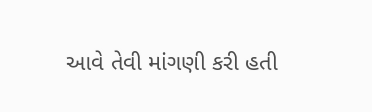આવે તેવી માંગણી કરી હતી